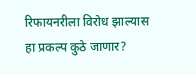रिफायनरीला विरोध झाल्यास हा प्रकल्प कुठे जाणार?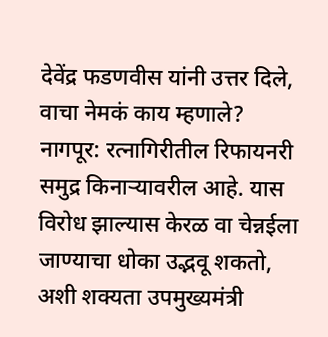देवेंद्र फडणवीस यांनी उत्तर दिले, वाचा नेमकं काय म्हणाले?
नागपूर: रत्नागिरीतील रिफायनरी समुद्र किनाऱ्यावरील आहे. यास विरोध झाल्यास केरळ वा चेन्नईला जाण्याचा धोका उद्भवू शकतो, अशी शक्यता उपमुख्यमंत्री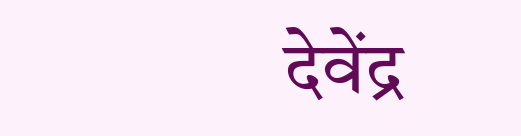देवेंद्र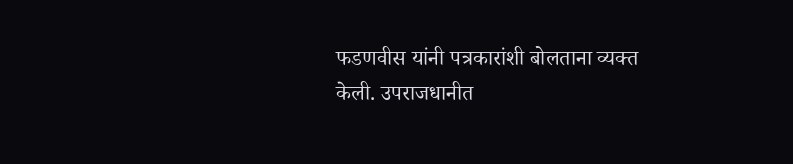फडणवीस यांनी पत्रकारांशी बोलताना व्यक्त केली. उपराजधानीत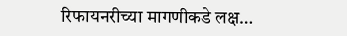रिफायनरीच्या मागणीकडे लक्ष…